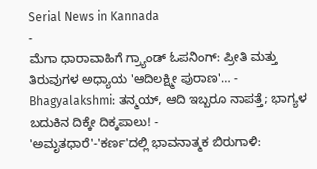Serial News in Kannada
-
ಮೆಗಾ ಧಾರಾವಾಹಿಗೆ ಗ್ರ್ಯಾಂಡ್ ಓಪನಿಂಗ್: ಪ್ರೀತಿ ಮತ್ತು ತಿರುವುಗಳ ಅಧ್ಯಾಯ 'ಆದಿಲಕ್ಷ್ಮೀ ಪುರಾಣ'… -
Bhagyalakshmi: ತನ್ಮಯ್, ಆದಿ ಇಬ್ಬರೂ ನಾಪತ್ತೆ; ಭಾಗ್ಯಳ ಬದುಕಿನ ದಿಕ್ಕೇ ದಿಕ್ಕಪಾಲು! -
'ಅಮೃತಧಾರೆ'-'ಕರ್ಣ'ದಲ್ಲಿ ಭಾವನಾತ್ಮಕ ಬಿರುಗಾಳಿ: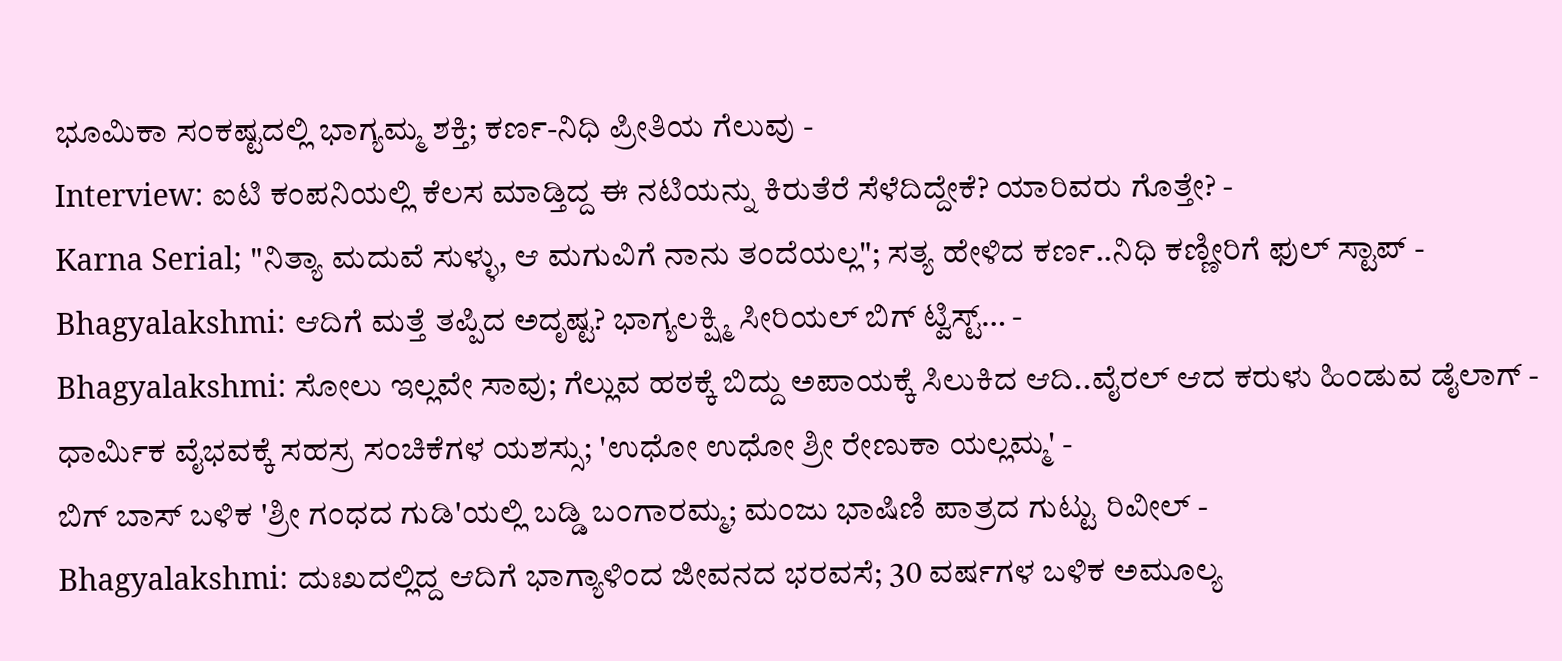ಭೂಮಿಕಾ ಸಂಕಷ್ಟದಲ್ಲಿ ಭಾಗ್ಯಮ್ಮ ಶಕ್ತಿ; ಕರ್ಣ-ನಿಧಿ ಪ್ರೀತಿಯ ಗೆಲುವು -
Interview: ಐಟಿ ಕಂಪನಿಯಲ್ಲಿ ಕೆಲಸ ಮಾಡ್ತಿದ್ದ ಈ ನಟಿಯನ್ನು ಕಿರುತೆರೆ ಸೆಳೆದಿದ್ದೇಕೆ? ಯಾರಿವರು ಗೊತ್ತೇ? -
Karna Serial; "ನಿತ್ಯಾ ಮದುವೆ ಸುಳ್ಳು, ಆ ಮಗುವಿಗೆ ನಾನು ತಂದೆಯಲ್ಲ"; ಸತ್ಯ ಹೇಳಿದ ಕರ್ಣ..ನಿಧಿ ಕಣ್ಣೀರಿಗೆ ಫುಲ್ ಸ್ಟಾಪ್ -
Bhagyalakshmi: ಆದಿಗೆ ಮತ್ತೆ ತಪ್ಪಿದ ಅದೃಷ್ಟ? ಭಾಗ್ಯಲಕ್ಷ್ಮಿ ಸೀರಿಯಲ್ ಬಿಗ್ ಟ್ವಿಸ್ಟ್… -
Bhagyalakshmi: ಸೋಲು ಇಲ್ಲವೇ ಸಾವು; ಗೆಲ್ಲುವ ಹಠಕ್ಕೆ ಬಿದ್ದು ಅಪಾಯಕ್ಕೆ ಸಿಲುಕಿದ ಆದಿ..ವೈರಲ್ ಆದ ಕರುಳು ಹಿಂಡುವ ಡೈಲಾಗ್ -
ಧಾರ್ಮಿಕ ವೈಭವಕ್ಕೆ ಸಹಸ್ರ ಸಂಚಿಕೆಗಳ ಯಶಸ್ಸು; 'ಉಧೋ ಉಧೋ ಶ್ರೀ ರೇಣುಕಾ ಯಲ್ಲಮ್ಮ' -
ಬಿಗ್ ಬಾಸ್ ಬಳಿಕ 'ಶ್ರೀ ಗಂಧದ ಗುಡಿ'ಯಲ್ಲಿ ಬಡ್ಡಿ ಬಂಗಾರಮ್ಮ; ಮಂಜು ಭಾಷಿಣಿ ಪಾತ್ರದ ಗುಟ್ಟು ರಿವೀಲ್ -
Bhagyalakshmi: ದುಃಖದಲ್ಲಿದ್ದ ಆದಿಗೆ ಭಾಗ್ಯಾಳಿಂದ ಜೀವನದ ಭರವಸೆ; 30 ವರ್ಷಗಳ ಬಳಿಕ ಅಮೂಲ್ಯ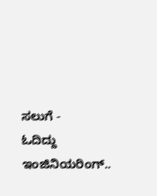ಸಲುಗೆ -
ಓದಿದ್ದು ಇಂಜಿನಿಯರಿಂಗ್..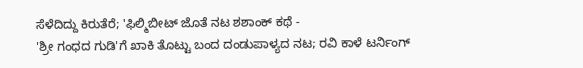ಸೆಳೆದಿದ್ದು ಕಿರುತೆರೆ; 'ಫಿಲ್ಮಿಬೀಟ್ ಜೊತೆ ನಟ ಶಶಾಂಕ್ ಕಥೆ -
'ಶ್ರೀ ಗಂಧದ ಗುಡಿ'ಗೆ ಖಾಕಿ ತೊಟ್ಟು ಬಂದ ದಂಡುಪಾಳ್ಯದ ನಟ; ರವಿ ಕಾಳೆ ಟರ್ನಿಂಗ್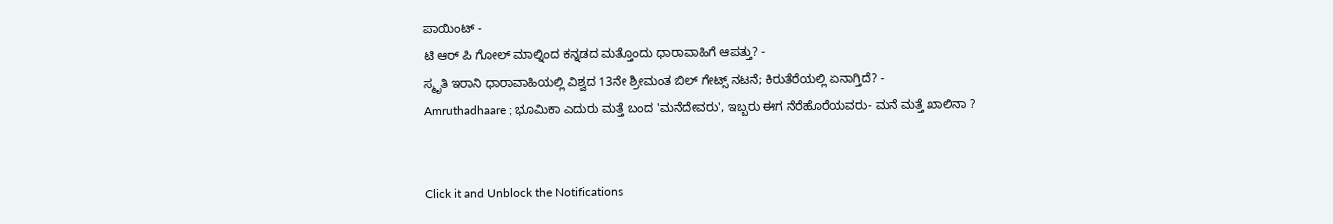ಪಾಯಿಂಟ್ -
ಟಿ ಆರ್ ಪಿ ಗೋಲ್ ಮಾಲ್ನಿಂದ ಕನ್ನಡದ ಮತ್ತೊಂದು ಧಾರಾವಾಹಿಗೆ ಆಪತ್ತು? -
ಸ್ಮೃತಿ ಇರಾನಿ ಧಾರಾವಾಹಿಯಲ್ಲಿ ವಿಶ್ವದ 13ನೇ ಶ್ರೀಮಂತ ಬಿಲ್ ಗೇಟ್ಸ್ ನಟನೆ; ಕಿರುತೆರೆಯಲ್ಲಿ ಏನಾಗ್ತಿದೆ? -
Amruthadhaare ; ಭೂಮಿಕಾ ಎದುರು ಮತ್ತೆ ಬಂದ 'ಮನೆದೇವರು', ಇಬ್ಬರು ಈಗ ನೆರೆಹೊರೆಯವರು- ಮನೆ ಮತ್ತೆ ಖಾಲಿನಾ ?


Click it and Unblock the Notifications